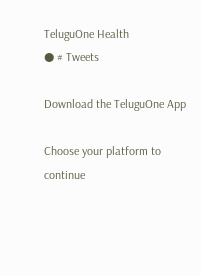TeluguOne Health
● # Tweets

Download the TeluguOne App

Choose your platform to continue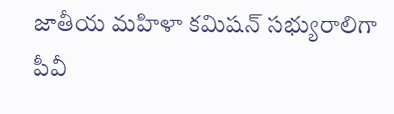జాతీయ మహిళా కమిషన్ సభ్యురాలిగా పీవీ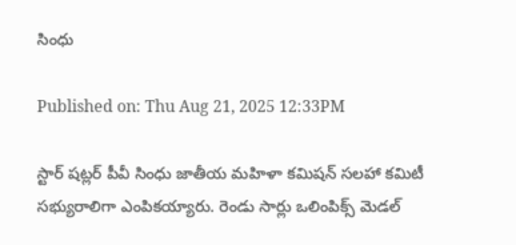సింధు

Published on: Thu Aug 21, 2025 12:33PM

స్టార్ షట్లర్ పీవీ సింధు జాతీయ మహిళా కమిషన్ సలహా కమిటీ సభ్యురాలిగా ఎంపికయ్యారు. రెండు సార్లు ఒలింపిక్స్ మెడల్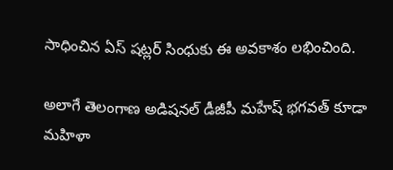సాధించిన ఏస్ షట్లర్ సింధుకు ఈ అవకాశం లభించింది.

అలాగే తెలంగాణ అడిషనల్ డీజీపీ మహేష్ భగవత్ కూడా మహిళా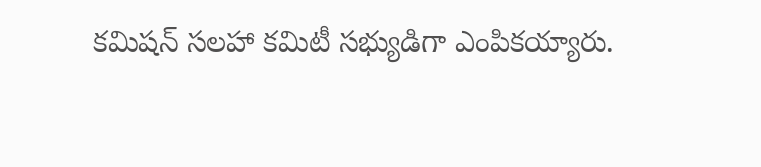కమిషన్ సలహా కమిటీ సభ్యుడిగా ఎంపికయ్యారు.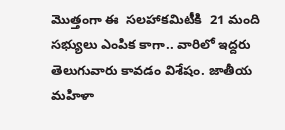మొత్తంగా ఈ  సలహాకమిటీకి  21 మంది సభ్యులు ఎంపిక కాగా.. వారిలో ఇద్దరు తెలుగువారు కావడం విశేషం. జాతీయ మహిళా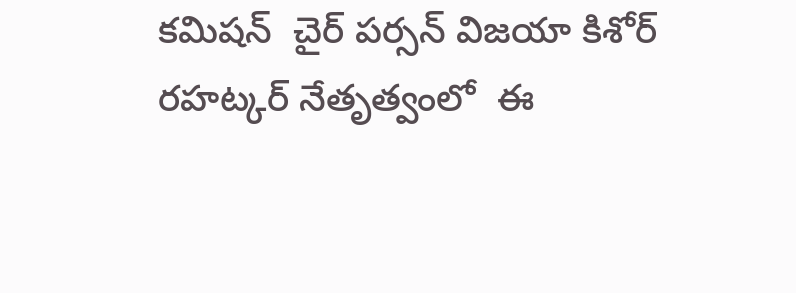కమిషన్  చైర్ పర్సన్ విజయా కిశోర్ రహట్కర్ నేతృత్వంలో  ఈ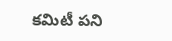కమిటీ పని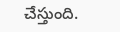చేస్తుంది.